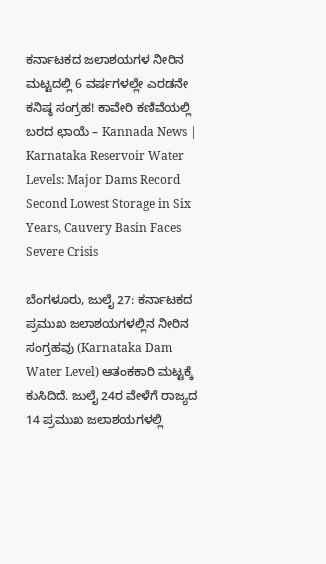ಕರ್ನಾಟಕದ ಜಲಾಶಯಗಳ ನೀರಿನ ಮಟ್ಟದಲ್ಲಿ 6 ವರ್ಷಗಳಲ್ಲೇ ಎರಡನೇ ಕನಿಷ್ಠ ಸಂಗ್ರಹ! ಕಾವೇರಿ ಕಣಿವೆಯಲ್ಲಿ ಬರದ ಛಾಯೆ – Kannada News | Karnataka Reservoir Water Levels: Major Dams Record Second Lowest Storage in Six Years, Cauvery Basin Faces Severe Crisis

ಬೆಂಗಳೂರು, ಜುಲೈ 27: ಕರ್ನಾಟಕದ ಪ್ರಮುಖ ಜಲಾಶಯಗಳಲ್ಲಿನ ನೀರಿನ ಸಂಗ್ರಹವು (Karnataka Dam Water Level) ಆತಂಕಕಾರಿ ಮಟ್ಟಕ್ಕೆ ಕುಸಿದಿದೆ. ಜುಲೈ 24ರ ವೇಳೆಗೆ ರಾಜ್ಯದ 14 ಪ್ರಮುಖ ಜಲಾಶಯಗಳಲ್ಲಿ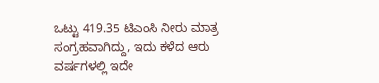ಒಟ್ಟು 419.35 ಟಿಎಂಸಿ ನೀರು ಮಾತ್ರ ಸಂಗ್ರಹವಾಗಿದ್ದು, ಇದು ಕಳೆದ ಆರು ವರ್ಷಗಳಲ್ಲಿ ಇದೇ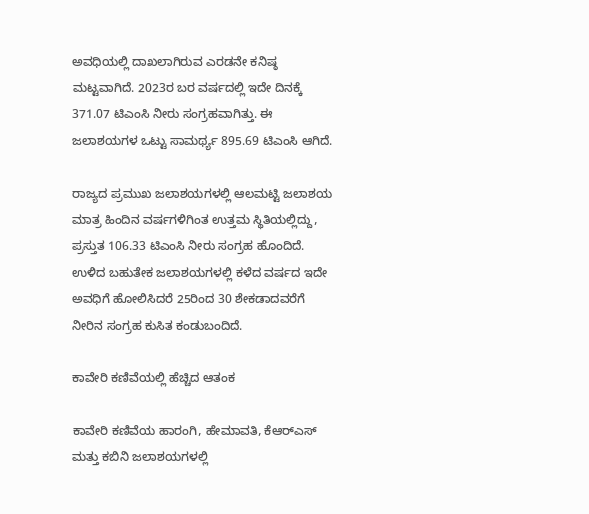ಅವಧಿಯಲ್ಲಿ ದಾಖಲಾಗಿರುವ ಎರಡನೇ ಕನಿಷ್ಠ ಮಟ್ಟವಾಗಿದೆ. 2023ರ ಬರ ವರ್ಷದಲ್ಲಿ ಇದೇ ದಿನಕ್ಕೆ 371.07 ಟಿಎಂಸಿ ನೀರು ಸಂಗ್ರಹವಾಗಿತ್ತು. ಈ ಜಲಾಶಯಗಳ ಒಟ್ಟು ಸಾಮರ್ಥ್ಯ 895.69 ಟಿಎಂಸಿ ಆಗಿದೆ.

ರಾಜ್ಯದ ಪ್ರಮುಖ ಜಲಾಶಯಗಳಲ್ಲಿ ಆಲಮಟ್ಟಿ ಜಲಾಶಯ ಮಾತ್ರ ಹಿಂದಿನ ವರ್ಷಗಳಿಗಿಂತ ಉತ್ತಮ ಸ್ಥಿತಿಯಲ್ಲಿದ್ದು, ಪ್ರಸ್ತುತ 106.33 ಟಿಎಂಸಿ ನೀರು ಸಂಗ್ರಹ ಹೊಂದಿದೆ. ಉಳಿದ ಬಹುತೇಕ ಜಲಾಶಯಗಳಲ್ಲಿ ಕಳೆದ ವರ್ಷದ ಇದೇ ಅವಧಿಗೆ ಹೋಲಿಸಿದರೆ 25ರಿಂದ 30 ಶೇಕಡಾದವರೆಗೆ ನೀರಿನ ಸಂಗ್ರಹ ಕುಸಿತ ಕಂಡುಬಂದಿದೆ.

ಕಾವೇರಿ ಕಣಿವೆಯಲ್ಲಿ ಹೆಚ್ಚಿದ ಆತಂಕ

ಕಾವೇರಿ ಕಣಿವೆಯ ಹಾರಂಗಿ, ಹೇಮಾವತಿ, ಕೆಆರ್‌ಎಸ್ ಮತ್ತು ಕಬಿನಿ ಜಲಾಶಯಗಳಲ್ಲಿ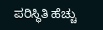ಪರಿಸ್ಥಿತಿ ಹೆಚ್ಚು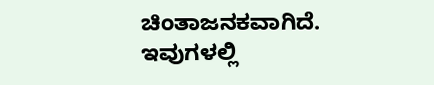ಚಿಂತಾಜನಕವಾಗಿದೆ. ಇವುಗಳಲ್ಲಿ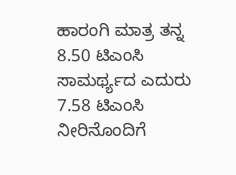ಹಾರಂಗಿ ಮಾತ್ರ ತನ್ನ 8.50 ಟಿಎಂಸಿ ಸಾಮರ್ಥ್ಯದ ಎದುರು 7.58 ಟಿಎಂಸಿ ನೀರಿನೊಂದಿಗೆ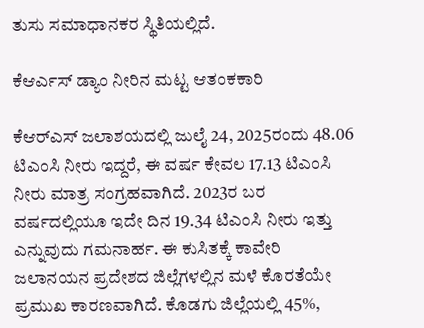ತುಸು ಸಮಾಧಾನಕರ ಸ್ಥಿತಿಯಲ್ಲಿದೆ.

ಕೆಆರ್ಎಸ್ ಡ್ಯಾಂ ನೀರಿನ ಮಟ್ಟ ಆತಂಕಕಾರಿ

ಕೆಆರ್‌ಎಸ್ ಜಲಾಶಯದಲ್ಲಿ ಜುಲೈ 24, 2025ರಂದು 48.06 ಟಿಎಂಸಿ ನೀರು ಇದ್ದರೆ, ಈ ವರ್ಷ ಕೇವಲ 17.13 ಟಿಎಂಸಿ ನೀರು ಮಾತ್ರ ಸಂಗ್ರಹವಾಗಿದೆ. 2023ರ ಬರ ವರ್ಷದಲ್ಲಿಯೂ ಇದೇ ದಿನ 19.34 ಟಿಎಂಸಿ ನೀರು ಇತ್ತು ಎನ್ನುವುದು ಗಮನಾರ್ಹ. ಈ ಕುಸಿತಕ್ಕೆ ಕಾವೇರಿ ಜಲಾನಯನ ಪ್ರದೇಶದ ಜಿಲ್ಲೆಗಳಲ್ಲಿನ ಮಳೆ ಕೊರತೆಯೇ ಪ್ರಮುಖ ಕಾರಣವಾಗಿದೆ. ಕೊಡಗು ಜಿಲ್ಲೆಯಲ್ಲಿ 45%,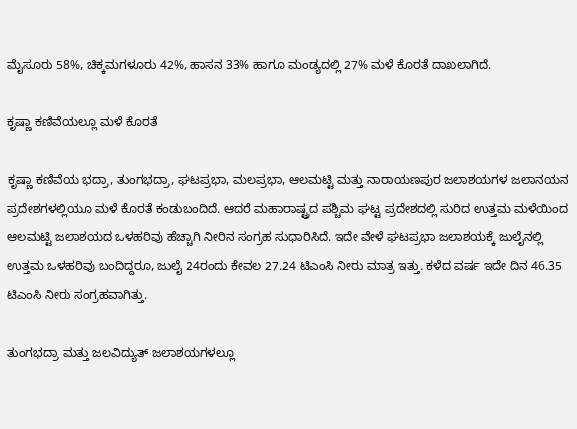ಮೈಸೂರು 58%, ಚಿಕ್ಕಮಗಳೂರು 42%, ಹಾಸನ 33% ಹಾಗೂ ಮಂಡ್ಯದಲ್ಲಿ 27% ಮಳೆ ಕೊರತೆ ದಾಖಲಾಗಿದೆ.

ಕೃಷ್ಣಾ ಕಣಿವೆಯಲ್ಲೂ ಮಳೆ ಕೊರತೆ

ಕೃಷ್ಣಾ ಕಣಿವೆಯ ಭದ್ರಾ, ತುಂಗಭದ್ರಾ, ಘಟಪ್ರಭಾ, ಮಲಪ್ರಭಾ, ಆಲಮಟ್ಟಿ ಮತ್ತು ನಾರಾಯಣಪುರ ಜಲಾಶಯಗಳ ಜಲಾನಯನ ಪ್ರದೇಶಗಳಲ್ಲಿಯೂ ಮಳೆ ಕೊರತೆ ಕಂಡುಬಂದಿದೆ. ಆದರೆ ಮಹಾರಾಷ್ಟ್ರದ ಪಶ್ಚಿಮ ಘಟ್ಟ ಪ್ರದೇಶದಲ್ಲಿ ಸುರಿದ ಉತ್ತಮ ಮಳೆಯಿಂದ ಆಲಮಟ್ಟಿ ಜಲಾಶಯದ ಒಳಹರಿವು ಹೆಚ್ಚಾಗಿ ನೀರಿನ ಸಂಗ್ರಹ ಸುಧಾರಿಸಿದೆ. ಇದೇ ವೇಳೆ ಘಟಪ್ರಭಾ ಜಲಾಶಯಕ್ಕೆ ಜುಲೈನಲ್ಲಿ ಉತ್ತಮ ಒಳಹರಿವು ಬಂದಿದ್ದರೂ, ಜುಲೈ 24ರಂದು ಕೇವಲ 27.24 ಟಿಎಂಸಿ ನೀರು ಮಾತ್ರ ಇತ್ತು. ಕಳೆದ ವರ್ಷ ಇದೇ ದಿನ 46.35 ಟಿಎಂಸಿ ನೀರು ಸಂಗ್ರಹವಾಗಿತ್ತು.

ತುಂಗಭದ್ರಾ ಮತ್ತು ಜಲವಿದ್ಯುತ್ ಜಲಾಶಯಗಳಲ್ಲೂ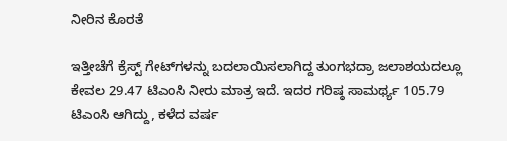ನೀರಿನ ಕೊರತೆ

ಇತ್ತೀಚೆಗೆ ಕ್ರೆಸ್ಟ್ ಗೇಟ್‌ಗಳನ್ನು ಬದಲಾಯಿಸಲಾಗಿದ್ದ ತುಂಗಭದ್ರಾ ಜಲಾಶಯದಲ್ಲೂ ಕೇವಲ 29.47 ಟಿಎಂಸಿ ನೀರು ಮಾತ್ರ ಇದೆ. ಇದರ ಗರಿಷ್ಠ ಸಾಮರ್ಥ್ಯ 105.79 ಟಿಎಂಸಿ ಆಗಿದ್ದು, ಕಳೆದ ವರ್ಷ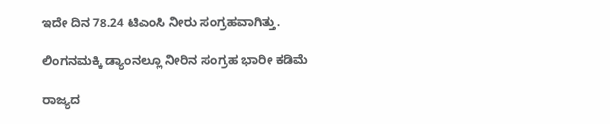ಇದೇ ದಿನ 78.24 ಟಿಎಂಸಿ ನೀರು ಸಂಗ್ರಹವಾಗಿತ್ತು.

ಲಿಂಗನಮಕ್ಕಿ ಡ್ಯಾಂನಲ್ಲೂ ನೀರಿನ ಸಂಗ್ರಹ ಭಾರೀ ಕಡಿಮೆ

ರಾಜ್ಯದ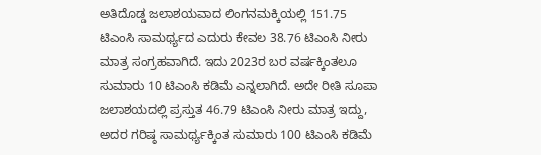ಅತಿದೊಡ್ಡ ಜಲಾಶಯವಾದ ಲಿಂಗನಮಕ್ಕಿಯಲ್ಲಿ 151.75 ಟಿಎಂಸಿ ಸಾಮರ್ಥ್ಯದ ಎದುರು ಕೇವಲ 38.76 ಟಿಎಂಸಿ ನೀರು ಮಾತ್ರ ಸಂಗ್ರಹವಾಗಿದೆ. ಇದು 2023ರ ಬರ ವರ್ಷಕ್ಕಿಂತಲೂ ಸುಮಾರು 10 ಟಿಎಂಸಿ ಕಡಿಮೆ ಎನ್ನಲಾಗಿದೆ. ಅದೇ ರೀತಿ ಸೂಪಾ ಜಲಾಶಯದಲ್ಲಿ ಪ್ರಸ್ತುತ 46.79 ಟಿಎಂಸಿ ನೀರು ಮಾತ್ರ ಇದ್ದು, ಅದರ ಗರಿಷ್ಠ ಸಾಮರ್ಥ್ಯಕ್ಕಿಂತ ಸುಮಾರು 100 ಟಿಎಂಸಿ ಕಡಿಮೆ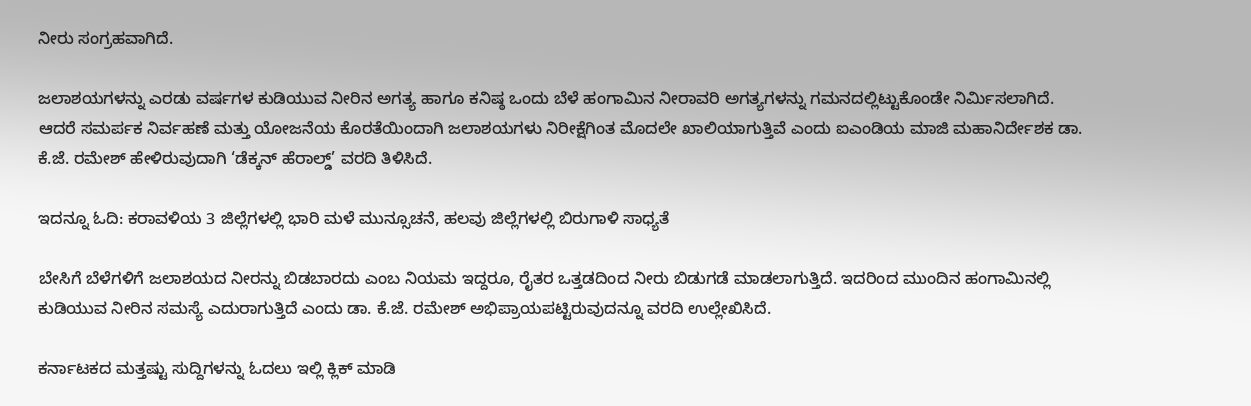ನೀರು ಸಂಗ್ರಹವಾಗಿದೆ.

ಜಲಾಶಯಗಳನ್ನು ಎರಡು ವರ್ಷಗಳ ಕುಡಿಯುವ ನೀರಿನ ಅಗತ್ಯ ಹಾಗೂ ಕನಿಷ್ಠ ಒಂದು ಬೆಳೆ ಹಂಗಾಮಿನ ನೀರಾವರಿ ಅಗತ್ಯಗಳನ್ನು ಗಮನದಲ್ಲಿಟ್ಟುಕೊಂಡೇ ನಿರ್ಮಿಸಲಾಗಿದೆ. ಆದರೆ ಸಮರ್ಪಕ ನಿರ್ವಹಣೆ ಮತ್ತು ಯೋಜನೆಯ ಕೊರತೆಯಿಂದಾಗಿ ಜಲಾಶಯಗಳು ನಿರೀಕ್ಷೆಗಿಂತ ಮೊದಲೇ ಖಾಲಿಯಾಗುತ್ತಿವೆ ಎಂದು ಐಎಂಡಿಯ ಮಾಜಿ ಮಹಾನಿರ್ದೇಶಕ ಡಾ. ಕೆ.ಜೆ. ರಮೇಶ್ ಹೇಳಿರುವುದಾಗಿ ‘ಡೆಕ್ಕನ್ ಹೆರಾಲ್ಡ್’ ವರದಿ ತಿಳಿಸಿದೆ.

ಇದನ್ನೂ ಓದಿ: ಕರಾವಳಿಯ 3 ಜಿಲ್ಲೆಗಳಲ್ಲಿ ಭಾರಿ ಮಳೆ ಮುನ್ಸೂಚನೆ, ಹಲವು ಜಿಲ್ಲೆಗಳಲ್ಲಿ ಬಿರುಗಾಳಿ ಸಾಧ್ಯತೆ

ಬೇಸಿಗೆ ಬೆಳೆಗಳಿಗೆ ಜಲಾಶಯದ ನೀರನ್ನು ಬಿಡಬಾರದು ಎಂಬ ನಿಯಮ ಇದ್ದರೂ, ರೈತರ ಒತ್ತಡದಿಂದ ನೀರು ಬಿಡುಗಡೆ ಮಾಡಲಾಗುತ್ತಿದೆ. ಇದರಿಂದ ಮುಂದಿನ ಹಂಗಾಮಿನಲ್ಲಿ ಕುಡಿಯುವ ನೀರಿನ ಸಮಸ್ಯೆ ಎದುರಾಗುತ್ತಿದೆ ಎಂದು ಡಾ. ಕೆ.ಜೆ. ರಮೇಶ್ ಅಭಿಪ್ರಾಯಪಟ್ಟಿರುವುದನ್ನೂ ವರದಿ ಉಲ್ಲೇಖಿಸಿದೆ.

ಕರ್ನಾಟಕದ ಮತ್ತಷ್ಟು ಸುದ್ದಿಗಳನ್ನು ಓದಲು ಇಲ್ಲಿ ಕ್ಲಿಕ್ ಮಾಡಿ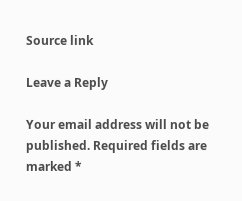Source link

Leave a Reply

Your email address will not be published. Required fields are marked *